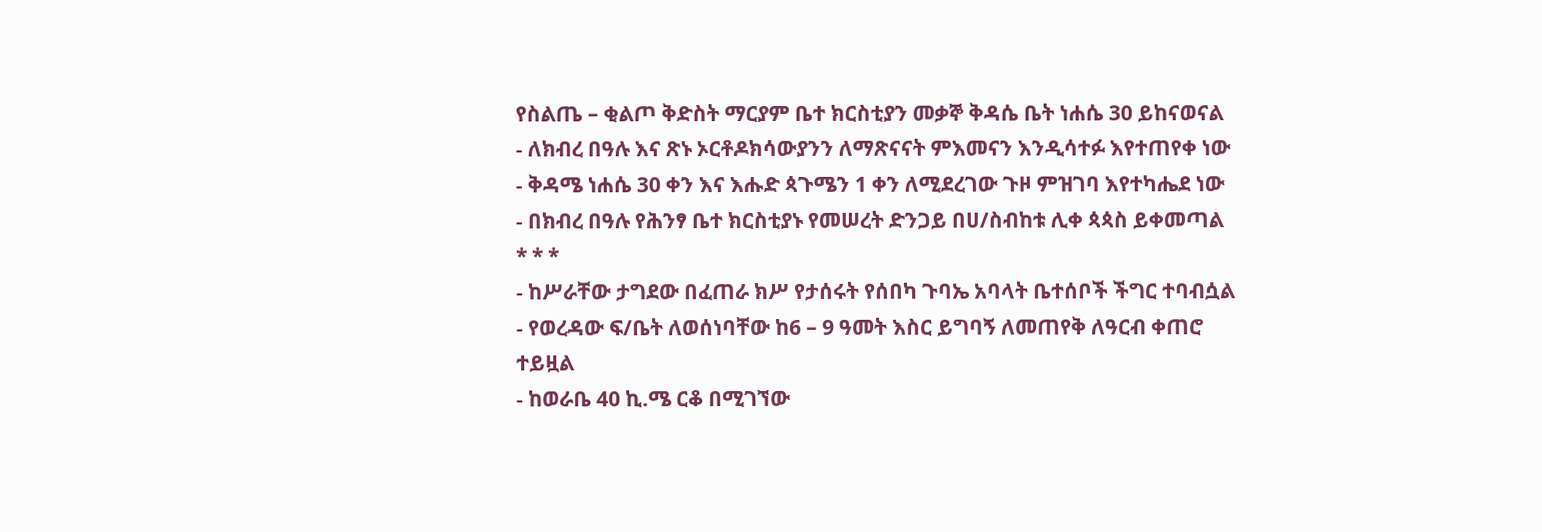የስልጤ – ቂልጦ ቅድስት ማርያም ቤተ ክርስቲያን መቃኞ ቅዳሴ ቤት ነሐሴ 30 ይከናወናል
- ለክብረ በዓሉ እና ጽኑ ኦርቶዶክሳውያንን ለማጽናናት ምእመናን እንዲሳተፉ እየተጠየቀ ነው
- ቅዳሜ ነሐሴ 30 ቀን እና እሑድ ጳጉሜን 1 ቀን ለሚደረገው ጉዞ ምዝገባ እየተካሔደ ነው
- በክብረ በዓሉ የሕንፃ ቤተ ክርስቲያኑ የመሠረት ድንጋይ በሀ/ስብከቱ ሊቀ ጳጳስ ይቀመጣል
* * *
- ከሥራቸው ታግደው በፈጠራ ክሥ የታሰሩት የሰበካ ጉባኤ አባላት ቤተሰቦች ችግር ተባብሷል
- የወረዳው ፍ/ቤት ለወሰነባቸው ከ6 – 9 ዓመት እስር ይግባኝ ለመጠየቅ ለዓርብ ቀጠሮ ተይዟል
- ከወራቤ 40 ኪ.ሜ ርቆ በሚገኘው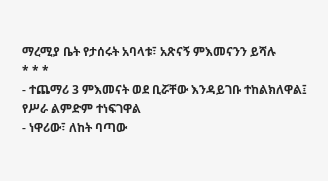ማረሚያ ቤት የታሰሩት አባላቱ፣ አጽናኝ ምእመናንን ይሻሉ
* * *
- ተጨማሪ 3 ምእመናት ወደ ቢሯቸው እንዳይገቡ ተከልክለዋል፤ የሥራ ልምድም ተነፍገዋል
- ነዋሪው፣ ለከት ባጣው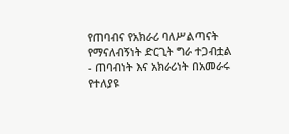የጠባብና የአክራሪ ባለሥልጣናት የማናለብኝነት ድርጊት ግራ ተጋብቷል
- ጠባብነት እና አክራሪነት በአመራሩ የተለያዩ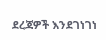ደረጃዎች እንደገነገነ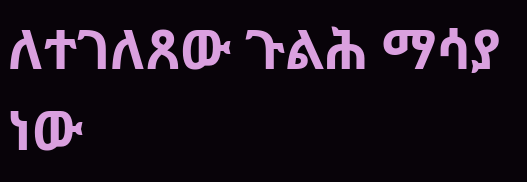ለተገለጸው ጉልሕ ማሳያ ነው